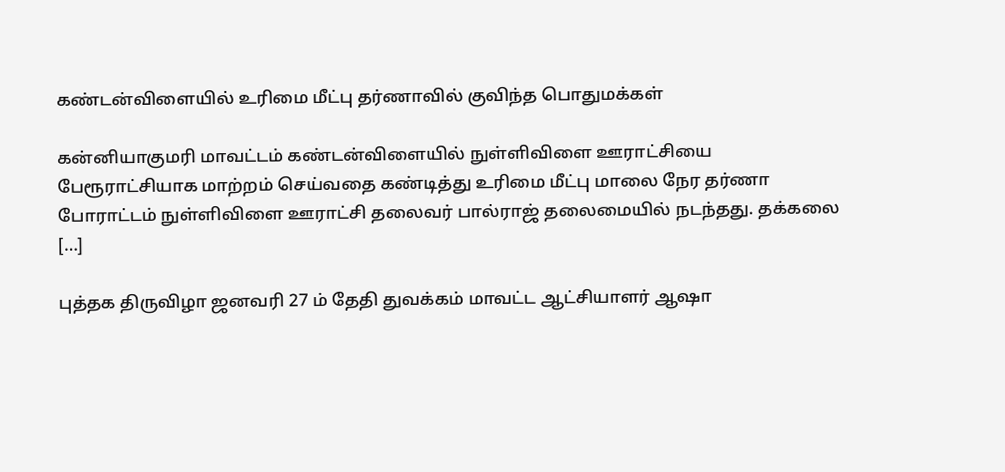கண்டன்விளையில் உரிமை மீட்பு தர்ணாவில் குவிந்த பொதுமக்கள்

கன்னியாகுமரி மாவட்டம் கண்டன்விளையில் நுள்ளிவிளை ஊராட்சியை பேரூராட்சியாக மாற்றம் செய்வதை கண்டித்து உரிமை மீட்பு மாலை நேர தர்ணா போராட்டம் நுள்ளிவிளை ஊராட்சி தலைவர் பால்ராஜ் தலைமையில் நடந்தது. தக்கலை […]

புத்தக திருவிழா ஜனவரி 27 ம் தேதி துவக்கம் மாவட்ட ஆட்சியாளர் ஆஷா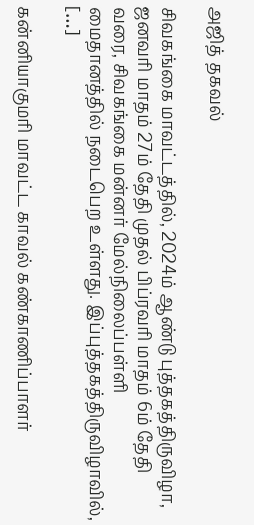அஜித் தகவல்

சிவகங்கை மாவட்டத்தில், 2024ம் ஆண்டு புத்தகத்திருவிழா, ஜனவரி மாதம் 27ம் தேதி முதல் பிப்ரவரி மாதம் 6ம் தேதி வரை, சிவகங்கை மன்னர் மேல்நிலைப்பள்ளி மைதானத்தில் நடைபெற உள்ளது. இப்புத்தகத்திருவிழாவில், […]

கன்னியாகுமரி மாவட்ட காவல் கண்காணிப்பாளர்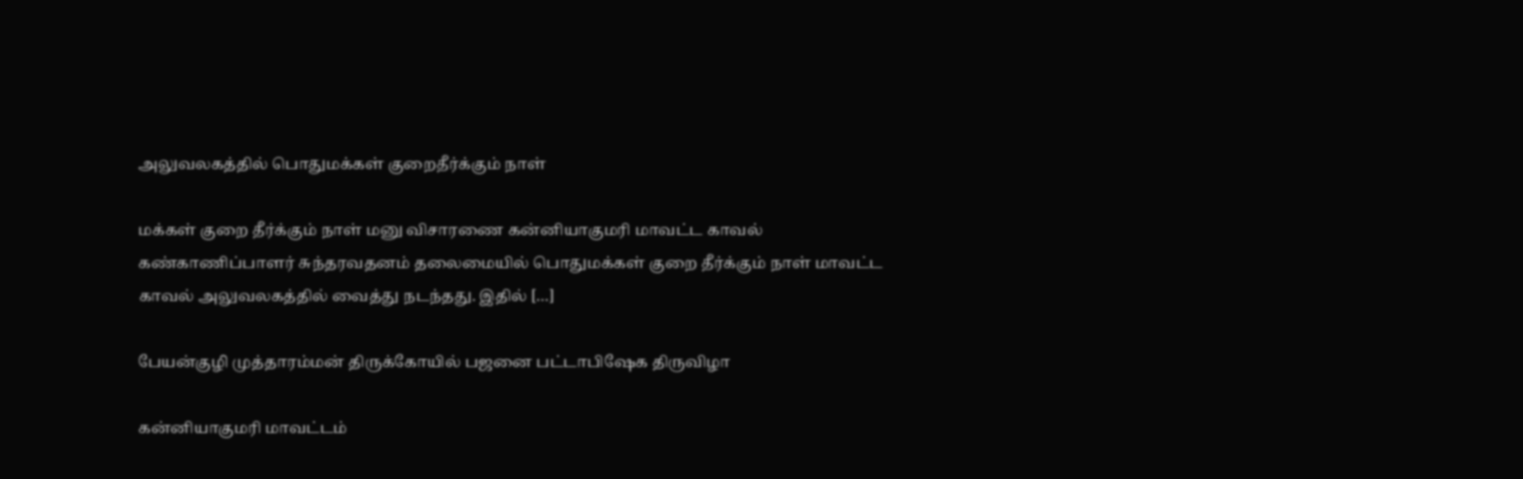அலுவலகத்தில் பொதுமக்கள் குறைதீர்க்கும் நாள்

மக்கள் குறை தீர்க்கும் நாள் மனு விசாரணை கன்னியாகுமரி மாவட்ட காவல் கண்காணிப்பாளர் சுந்தரவதனம் தலைமையில் பொதுமக்கள் குறை தீர்க்கும் நாள் மாவட்ட காவல் அலுவலகத்தில் வைத்து நடந்தது. இதில் […]

பேயன்குழி முத்தாரம்மன் திருக்கோயில் பஜனை பட்டாபிஷேக திருவிழா

கன்னியாகுமரி மாவட்டம்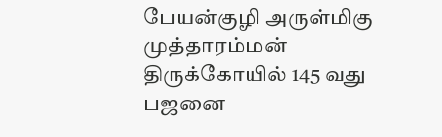பேயன்குழி அருள்மிகு முத்தாரம்மன் திருக்கோயில் 145 வது பஜனை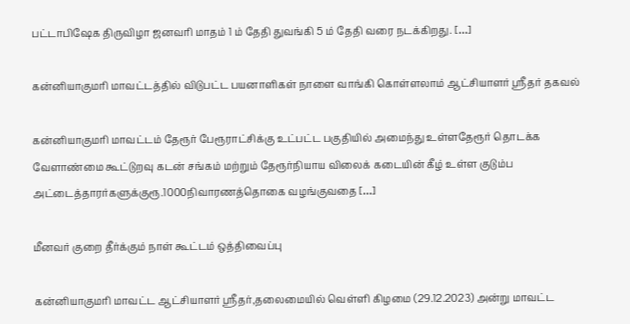பட்டாபிஷேக திருவிழா ஜனவரி மாதம் 1 ம் தேதி துவங்கி 5 ம் தேதி வரை நடக்கிறது. […]

கன்னியாகுமரி மாவட்டத்தில் விடுபட்ட பயனாளிகள் நாளை வாங்கி கொள்ளலாம் ஆட்சியாளர் ஸ்ரீதர் தகவல்

கன்னியாகுமரி மாவட்டம் தேரூர் பேரூராட்சிக்கு உட்பட்ட பகுதியில் அமைந்து உள்ளதேரூர் தொடக்க வேளாண்மை கூட்டுறவு கடன் சங்கம் மற்றும் தேரூர்நியாய விலைக் கடையின் கீழ் உள்ள குடும்ப அட்டைத்தாரர்களுக்குரூ.1000நிவாரணத்தொகை வழங்குவதை […]

மீனவர் குறை தீர்க்கும் நாள் கூட்டம் ஒத்திவைப்பு

கன்னியாகுமரி மாவட்ட ஆட்சியாளர் ஸ்ரீதர்,தலைமையில் வெள்ளி கிழமை (29.12.2023) அன்று மாவட்ட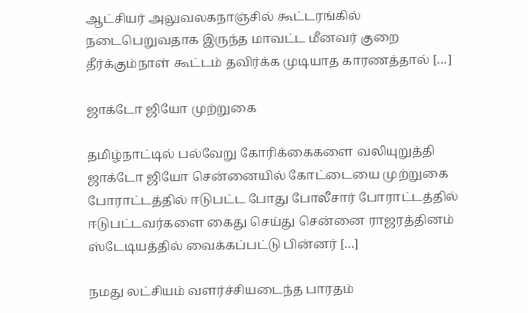ஆட்சியர் அலுவலகநாஞ்சில் கூட்டரங்கில் நடைபெறுவதாக இருந்த மாவட்ட மீனவர் குறை தீர்க்கும்நாள் கூட்டம் தவிர்க்க முடியாத காரணத்தால் […]

ஜாக்டோ ஜியோ முற்றுகை

தமிழ்நாட்டில் பல்வேறு கோரிக்கைகளை வலியுறுத்தி ஜாக்டோ ஜியோ சென்னையில் கோட்டையை முற்றுகை போராட்டத்தில் ஈடுபட்ட போது போலீசார் போராட்டத்தில் ஈடுபட்டவர்களை கைது செய்து சென்னை ராஜரத்தினம் ஸ்டேடியத்தில் வைக்கப்பட்டு பின்னர் […]

நமது லட்சியம் வளர்ச்சியடைந்த பாரதம்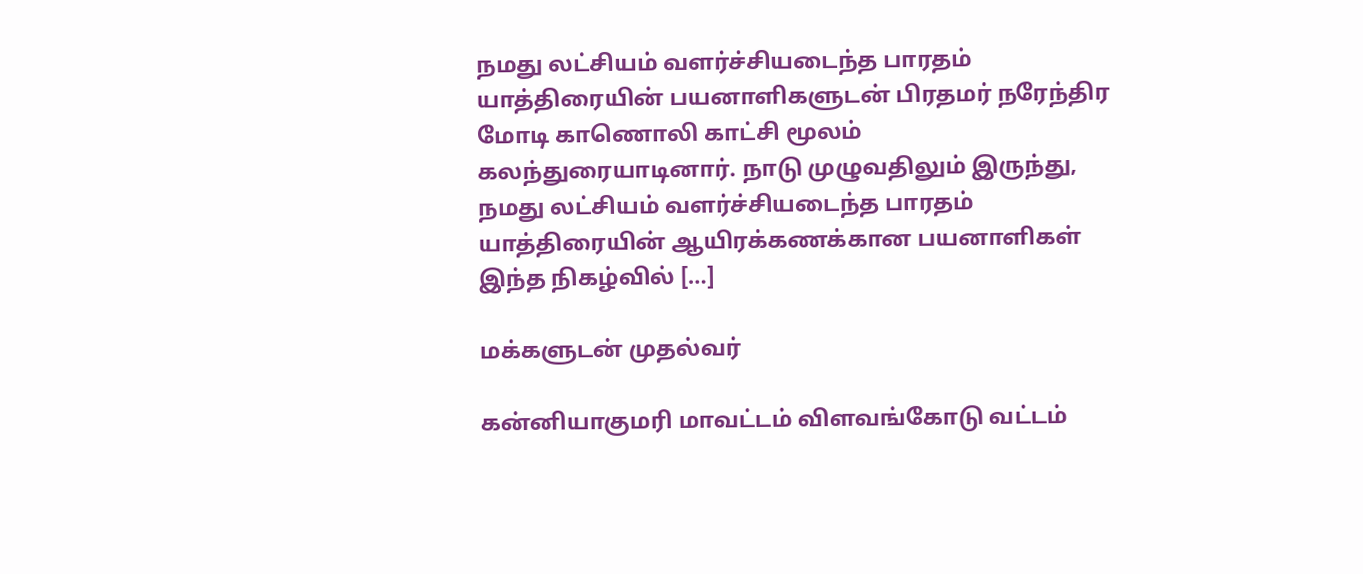நமது லட்சியம் வளர்ச்சியடைந்த பாரதம் யாத்திரையின் பயனாளிகளுடன் பிரதமர் நரேந்திர மோடி காணொலி காட்சி மூலம் கலந்துரையாடினார். நாடு முழுவதிலும் இருந்து, நமது லட்சியம் வளர்ச்சியடைந்த பாரதம் யாத்திரையின் ஆயிரக்கணக்கான பயனாளிகள் இந்த நிகழ்வில் […]

மக்களுடன் முதல்வர்

கன்னியாகுமரி மாவட்டம் விளவங்கோடு வட்டம்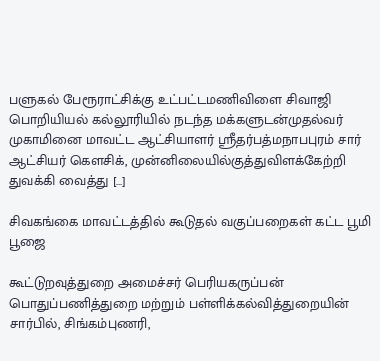பளுகல் பேரூராட்சிக்கு உட்பட்டமணிவிளை சிவாஜி பொறியியல் கல்லூரியில் நடந்த மக்களுடன்முதல்வர் முகாமினை மாவட்ட ஆட்சியாளர் ஸ்ரீதர்பத்மநாபபுரம் சார் ஆட்சியர் கௌசிக், முன்னிலையில்குத்துவிளக்கேற்றி துவக்கி வைத்து […]

சிவகங்கை மாவட்டத்தில் கூடுதல் வகுப்பறைகள் கட்ட பூமி பூஜை

கூட்டுறவுத்துறை அமைச்சர் பெரியகருப்பன் பொதுப்பணித்துறை மற்றும் பள்ளிக்கல்வித்துறையின் சார்பில், சிங்கம்புணரி,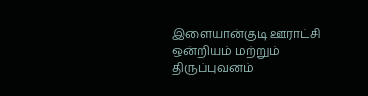இளையான்குடி ஊராட்சி ஒன்றியம் மற்றும் திருப்புவனம்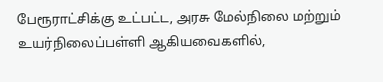பேரூராட்சிக்கு உட்பட்ட, அரசு மேல்நிலை மற்றும் உயர்நிலைப்பள்ளி ஆகியவைகளில்,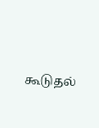கூடுதல்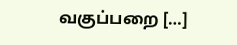வகுப்பறை […]